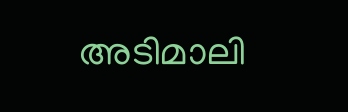അടിമാലി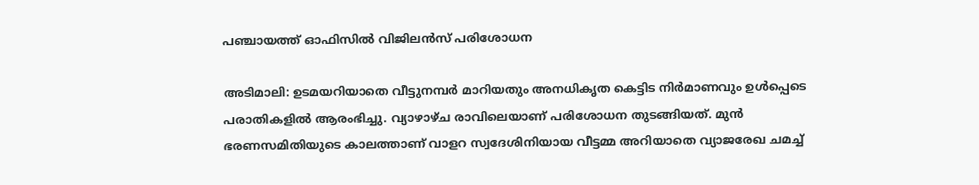പഞ്ചായത്ത് ഓഫിസിൽ വിജിലന്‍സ് പരിശോധന

അടിമാലി: ഉടമയറിയാതെ വീട്ടുനമ്പര്‍ മാറിയതും അനധികൃത കെട്ടിട നിര്‍മാണവും ഉള്‍പ്പെടെ പരാതികളില്‍ ആരംഭിച്ചു. വ്യാഴാഴ്ച രാവിലെയാണ് പരിശോധന തുടങ്ങിയത്. മുന്‍ ഭരണസമിതിയുടെ കാലത്താണ് വാളറ സ്വദേശിനിയായ വീട്ടമ്മ അറിയാതെ വ്യാജരേഖ ചമച്ച്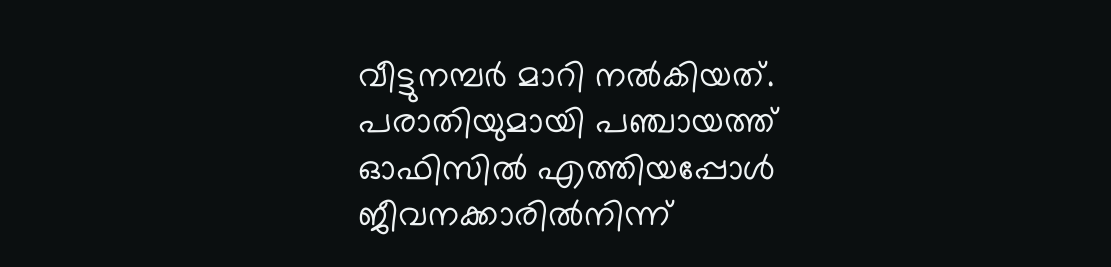വീട്ടുനമ്പര്‍ മാറി നല്‍കിയത്. പരാതിയുമായി പഞ്ചായത്ത് ഓഫിസിൽ എത്തിയപ്പോള്‍ ജീവനക്കാരിൽനിന്ന്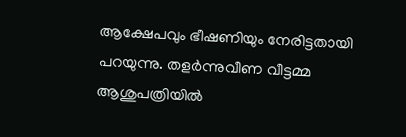ആക്ഷേപവും ഭീഷണിയും നേരിട്ടതായി പറയുന്നു. തളര്‍ന്നുവീണ വീട്ടമ്മ ആശുപത്രിയില്‍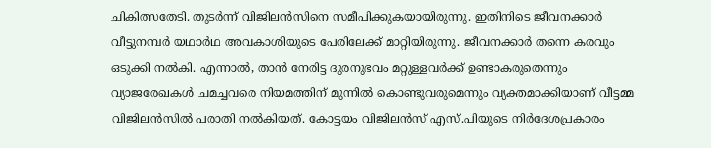ചികിത്സതേടി. തുടര്‍ന്ന് വിജിലന്‍സിനെ സമീപിക്കുകയായിരുന്നു. ഇതിനിടെ ജീവനക്കാര്‍ വീട്ടുനമ്പര്‍ യഥാർഥ അവകാശിയുടെ പേരിലേക്ക് മാറ്റിയിരുന്നു. ജീവനക്കാര്‍ തന്നെ കരവും ഒടുക്കി നല്‍കി. എന്നാല്‍, താന്‍ നേരിട്ട ദുരനുഭവം മറ്റുള്ളവര്‍ക്ക് ഉണ്ടാകരുതെന്നും വ്യാജരേഖകള്‍ ചമച്ചവരെ നിയമത്തിന് മുന്നില്‍ കൊണ്ടുവരുമെന്നും വ്യക്തമാക്കിയാണ് വീട്ടമ്മ വിജിലന്‍സില്‍ പരാതി നല്‍കിയത്. കോട്ടയം വിജിലന്‍സ് എസ്.പിയുടെ നിർദേശപ്രകാരം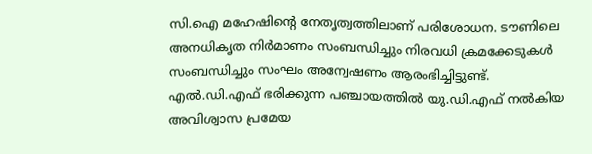സി.ഐ മഹേഷിന്റെ നേതൃത്വത്തിലാണ് പരിശോധന. ടൗണിലെ അനധികൃത നിർമാണം സംബന്ധിച്ചും നിരവധി ക്രമക്കേടുകള്‍ സംബന്ധിച്ചും സംഘം അന്വേഷണം ആരംഭിച്ചിട്ടുണ്ട്. എല്‍.ഡി.എഫ് ഭരിക്കുന്ന പഞ്ചായത്തില്‍ യു.ഡി.എഫ് നൽകിയ അവിശ്വാസ പ്രമേയ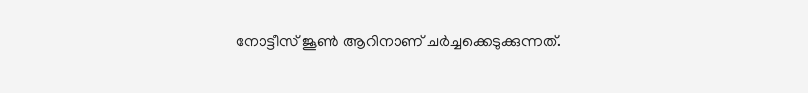നോട്ടീസ് ജൂണ്‍ ആറിനാണ് ചര്‍ച്ചക്കെടുക്കുന്നത്.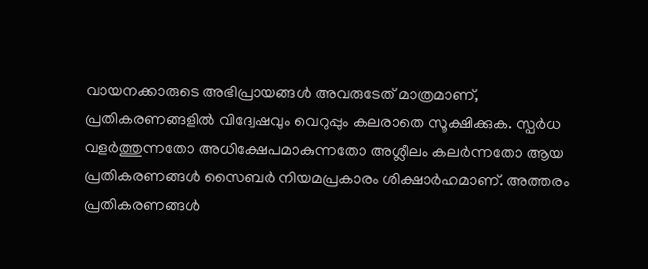വായനക്കാരുടെ അഭിപ്രായങ്ങള്‍ അവരുടേത് മാത്രമാണ്, പ്രതികരണങ്ങളിൽ വിദ്വേഷവും വെറുപ്പും കലരാതെ സൂക്ഷിക്കുക. സ്പർധ വളർത്തുന്നതോ അധിക്ഷേപമാകുന്നതോ അശ്ലീലം കലർന്നതോ ആയ പ്രതികരണങ്ങൾ സൈബർ നിയമപ്രകാരം ശിക്ഷാർഹമാണ്. അത്തരം പ്രതികരണങ്ങൾ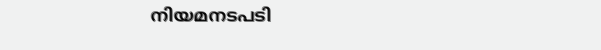നിയമനടപടി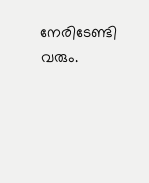നേരിടേണ്ടി വരും.